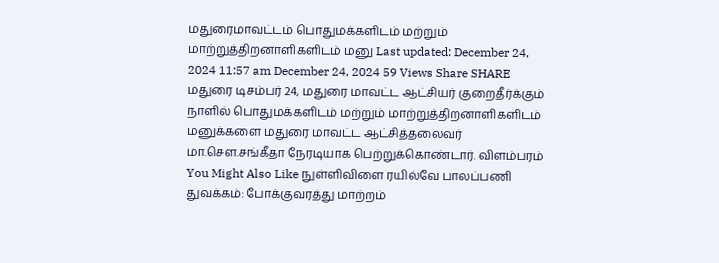மதுரைமாவட்டம் பொதுமக்களிடம் மற்றும் மாற்றுத்திறனாளிகளிடம் மனு Last updated: December 24, 2024 11:57 am December 24, 2024 59 Views Share SHARE மதுரை டிசம்பர் 24, மதுரை மாவட்ட ஆட்சியர் குறைதீர்க்கும் நாளில் பொதுமக்களிடம் மற்றும் மாற்றுத்திறனாளிகளிடம் மனுக்களை மதுரை மாவட்ட ஆட்சித்தலைவர் மா.சௌ.சங்கீதா நேரடியாக பெற்றுக்கொண்டார். விளம்பரம் You Might Also Like நுள்ளிவிளை ரயில்வே பாலப்பணி துவக்கம்: போக்குவரத்து மாற்றம்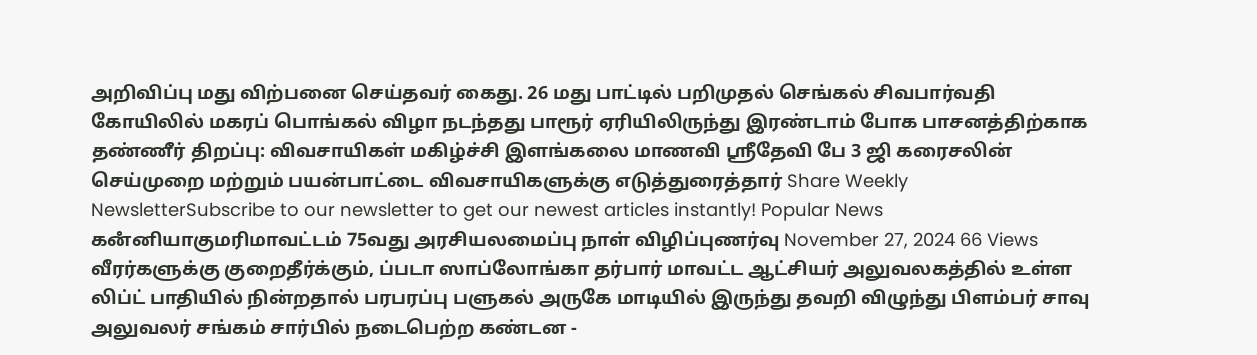அறிவிப்பு மது விற்பனை செய்தவர் கைது. 26 மது பாட்டில் பறிமுதல் செங்கல் சிவபார்வதி கோயிலில் மகரப் பொங்கல் விழா நடந்தது பாரூர் ஏரியிலிருந்து இரண்டாம் போக பாசனத்திற்காக தண்ணீர் திறப்பு: விவசாயிகள் மகிழ்ச்சி இளங்கலை மாணவி ஸ்ரீதேவி பே 3 ஜி கரைசலின் செய்முறை மற்றும் பயன்பாட்டை விவசாயிகளுக்கு எடுத்துரைத்தார் Share Weekly NewsletterSubscribe to our newsletter to get our newest articles instantly! Popular News கனஂனியாகுமரிமாவட்டம் 75வது அரசியலமைப்பு நாள் விழிப்புணர்வு November 27, 2024 66 Views வீரர்களுக்கு குறைதீர்க்கும், ப்படா ஸாப்லோங்கா தர்பார் மாவட்ட ஆட்சியர் அலுவலகத்தில் உள்ள லிப்ட் பாதியில் நின்றதால் பரபரப்பு பளுகல் அருகே மாடியில் இருந்து தவறி விழுந்து பிளம்பர் சாவு அலுவலர் சங்கம் சார்பில் நடைபெற்ற கண்டன -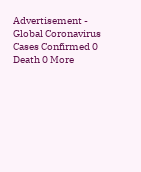Advertisement - Global Coronavirus Cases Confirmed 0 Death 0 More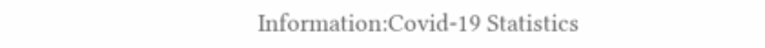Information:Covid-19 Statistics